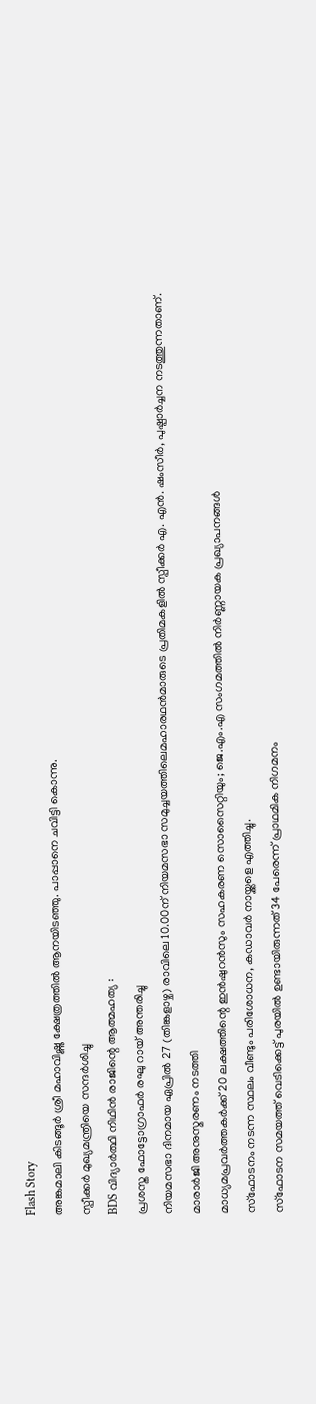Flash Story
അങ്കമാലി കിടങ്ങൂര്‍ ശ്രീ മഹാവിഷ്ണു ക്ഷേത്രത്തില്‍ ആനയിടഞ്ഞു. പാപ്പാനെ ചവിട്ടി കൊന്നു.
സ്പീക്കർ മുഖ്യമന്ത്രിയെ സന്ദർശിച്ചു
BDS വിദ്യാർത്ഥി നിഥിൻ രാജിന്റെ ആത്മഹത്യ :
പ്രശസ്ത ഫോട്ടോഗ്രാഫർ രഘു റായ് അന്തരിച്ചു
നിയമസഭാ ദിനമായ ഏപ്രില്‍ 27 (തിങ്കളാഴ്ച) രാവിലെ 10.00ന് നിയമസഭാ സമുച്ചയത്തിലെമഹാരഥന്‍മാരുടെ പ്രതിമകളില്‍ സ്പീക്കര്‍ എ. എന്‍. ഷംസീര്‍, പുഷ്പാര്‍ച്ചന നടത്തുന്നതാണ്.
മാരാർജി അനുസ്മരണം നടത്തി
മാധ്യമപ്രവർത്തകർക്ക് 20 ലക്ഷത്തിന്റെ ഇൻഷുറൻസും സഹകരണ സൊസൈറ്റിയും; ജെ.എം.എ സംഗമത്തിൽ നിർണ്ണായക പ്രഖ്യാപനങ്ങൾ
സ്ഫോടനം നടന്ന സ്ഥലം വീണ്ടും പരിശോധന, കഡാവർ നായ്ക്കളെ എത്തിച്ചു.
സ്ഫോടന സമയത്ത് വെടിക്കെട്ട് പുരയിൽ ഉണ്ടായിരുന്നത് 34 പേരെന്ന് പ്രാഥമിക നിഗമനം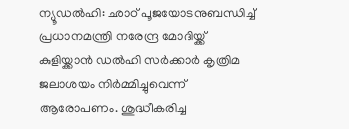ന്യൂഡൽഹി: ഛാഠ് പൂജയോടനുബന്ധിച്ച് പ്രധാനമന്ത്രി നരേന്ദ്ര മോദിയ്ക്ക് കുളിയ്ക്കാൻ ഡൽഹി സർക്കാർ കൃത്രിമ ജലാശയം നിർമ്മിച്ചുവെന്ന് ആരോപണം. ശുദ്ധീകരിച്ച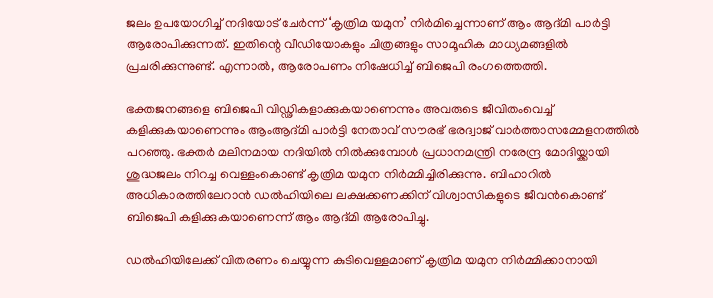ജലം ഉപയോഗിച്ച് നദിയോട് ചേർന്ന് ‘കൃത്രിമ യമുന’ നിർമിച്ചെന്നാണ് ആം ആദ്മി പാർട്ടി ആരോപിക്കുന്നത്. ഇതിന്റെ വീഡിയോകളും ചിത്രങ്ങളും സാമൂഹിക മാധ്യമങ്ങളിൽ പ്രചരിക്കുന്നുണ്ട്. എന്നാൽ, ആരോപണം നിഷേധിച്ച് ബിജെപി രംഗത്തെത്തി.

ഭക്തജനങ്ങളെ ബിജെപി വിഡ്ഢികളാക്കുകയാണെന്നും അവരുടെ ജീവിതംവെച്ച് കളിക്കുകയാണെന്നും ആംആദ്മി പാർട്ടി നേതാവ് സൗരഭ് ഭരദ്വാജ് വാർത്താസമ്മേളനത്തിൽ പറഞ്ഞു. ഭക്തർ മലിനമായ നദിയിൽ നിൽക്കുമ്പോൾ പ്രധാനമന്ത്രി നരേന്ദ്ര മോദിയ്ക്കായി ശുദ്ധജലം നിറച്ച വെള്ളംകൊണ്ട് കൃത്രിമ യമുന നിർമ്മിച്ചിരിക്കുന്നു. ബിഹാറിൽ അധികാരത്തിലേറാൻ ഡൽഹിയിലെ ലക്ഷക്കണക്കിന് വിശ്വാസികളുടെ ജീവൻകൊണ്ട് ബിജെപി കളിക്കുകയാണെന്ന് ആം ആദ്മി ആരോപിച്ചു.

ഡൽഹിയിലേക്ക് വിതരണം ചെയ്യുന്ന കുടിവെള്ളമാണ് കൃത്രിമ യമുന നിർമ്മിക്കാനായി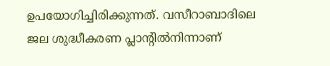ഉപയോഗിച്ചിരിക്കുന്നത്. വസീറാബാദിലെ ജല ശുദ്ധീകരണ പ്ലാന്റിൽനിന്നാണ്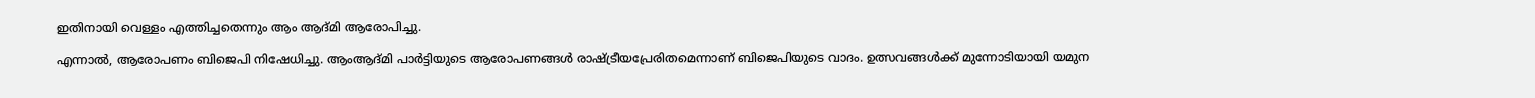ഇതിനായി വെള്ളം എത്തിച്ചതെന്നും ആം ആദ്മി ആരോപിച്ചു.

എന്നാൽ, ആരോപണം ബിജെപി നിഷേധിച്ചു. ആംആദ്മി പാർട്ടിയുടെ ആരോപണങ്ങൾ രാഷ്ട്രീയപ്രേരിതമെന്നാണ് ബിജെപിയുടെ വാദം. ഉത്സവങ്ങൾക്ക് മുന്നോടിയായി യമുന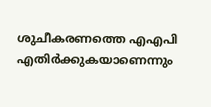ശുചീകരണത്തെ എഎപി എതിർക്കുകയാണെന്നും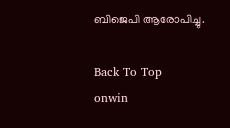ബിജെപി ആരോപിച്ചു.

Back To Top
onwin